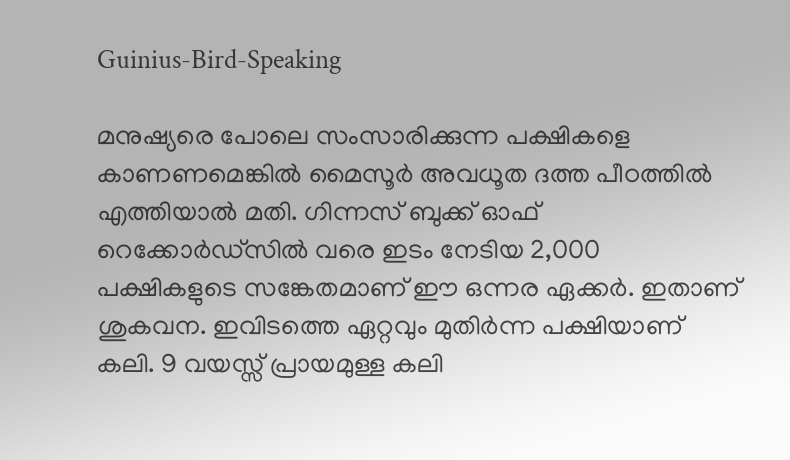Guinius-Bird-Speaking

മനുഷ്യരെ പോലെ സംസാരിക്കുന്ന പക്ഷികളെ കാണണമെങ്കില്‍ മൈസൂര്‍ അവധൂത ദത്ത പീഠത്തിൽ എത്തിയാല്‍ മതി. ഗിന്നസ് ബുക്ക് ഓഫ് റെക്കോർഡ്സിൽ വരെ ഇടം നേടിയ 2,000 പക്ഷികളുടെ സങ്കേതമാണ് ഈ ഒന്നര ഏക്കര്‍. ഇതാണ് ശുകവന. ഇവിടത്തെ ഏറ്റവും മുതിർന്ന പക്ഷിയാണ് കലി. 9 വയസ്സ് പ്രായമുള്ള കലി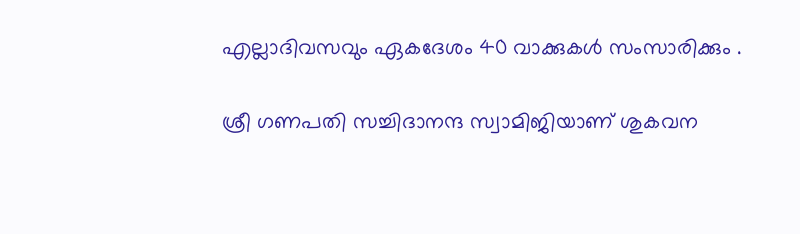എല്ലാദിവസവും ഏകദേശം 40 വാക്കുകൾ സംസാരിക്കും .

ശ്രീ ഗണപതി സച്ചിദാനന്ദ സ്വാമിജിയാണ് ശുകവന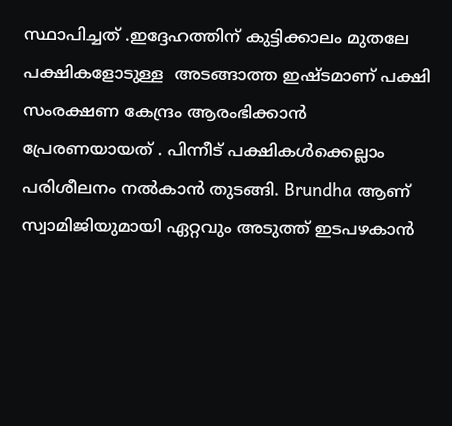സ്ഥാപിച്ചത് .ഇദ്ദേഹത്തിന് കുട്ടിക്കാലം മുതലേ പക്ഷികളോടുള്ള  അടങ്ങാത്ത ഇഷ്ടമാണ് പക്ഷി സംരക്ഷണ കേന്ദ്രം ആരംഭിക്കാന്‍ പ്രേരണയായത് . പിന്നീട് പക്ഷികള്‍ക്കെല്ലാം പരിശീലനം നല്‍കാന്‍ തുടങ്ങി. Brundha ആണ് സ്വാമിജിയുമായി ഏറ്റവും അടുത്ത് ഇടപഴകാന്‍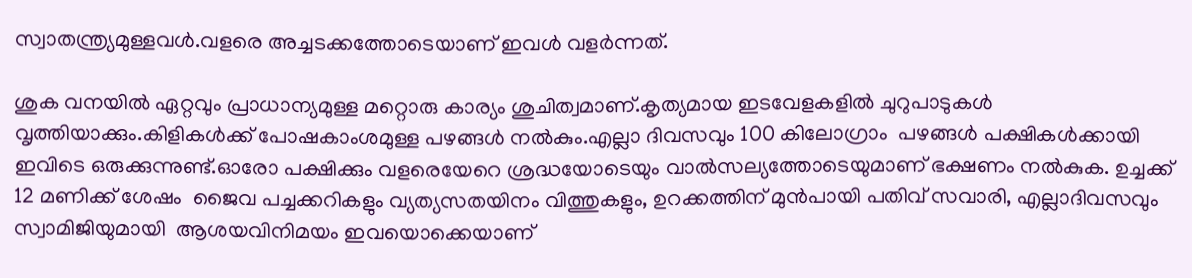സ്വാതന്ത്ര്യമുള്ളവള്‍.വളരെ അച്ചടക്കത്തോടെയാണ് ഇവള്‍ വളര്‍ന്നത്.

ശുക വനയിൽ ഏറ്റവും പ്രാധാന്യമുള്ള മറ്റൊരു കാര്യം ശുചിത്വമാണ്.കൃത്യമായ ഇടവേളകളിൽ ചുറുപാടുക‍ള്‍ വൃത്തിയാക്കും.കിളികള്‍ക്ക് പോഷകാംശമുള്ള പഴങ്ങള്‍ നല്‍കും.എല്ലാ ദിവസവും 100 കിലോഗ്രാം  പഴങ്ങൾ പക്ഷികള്‍ക്കായി ഇവിടെ ഒരുക്കുന്നുണ്ട്.ഓരോ പക്ഷിക്കും വളരെയേറെ ശ്രദ്ധയോടെയും വാല്‍സല്യത്തോടെയുമാണ് ഭക്ഷണം നല്‍കുക. ഉച്ചക്ക് 12 മണിക്ക് ശേഷം  ജൈവ പച്ചക്കറികളും വ്യത്യസതയിനം വിത്തുകളും, ഉറക്കത്തിന് മുന്‍പായി പതിവ് സവാരി, എല്ലാദിവസവും സ്വാമിജിയുമായി  ആശയവിനിമയം ഇവയൊക്കെയാണ്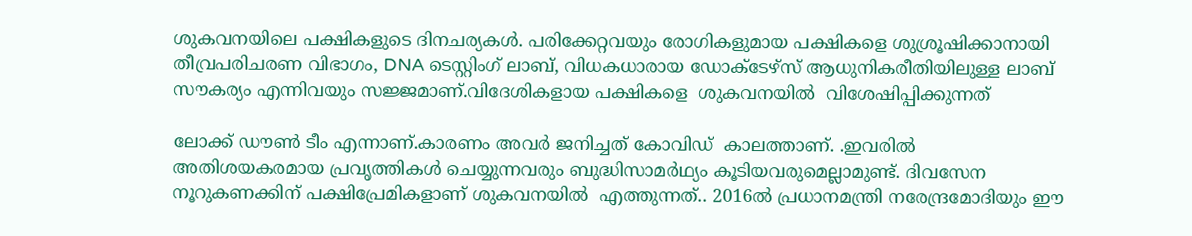ശുകവനയിലെ പക്ഷികളുടെ ദിനചര്യകള്‍. പരിക്കേറ്റവയും രോഗികളുമായ പക്ഷികളെ ശുശ്രൂഷിക്കാനായി തീവ്രപരിചരണ വിഭാഗം, DNA ടെസ്റ്റിംഗ് ലാബ്, വിധകധാരായ ഡോക്ടേഴ്സ് ആധുനികരീതിയിലുള്ള ലാബ് സൗകര്യം എന്നിവയും സജ്ജമാണ്.വിദേശികളായ പക്ഷികളെ  ശുകവനയിൽ  വിശേഷിപ്പിക്കുന്നത്

ലോക്ക് ഡൗൺ ടീം എന്നാണ്.കാരണം അവർ ജനിച്ചത് കോവിഡ്  കാലത്താണ്. .ഇവരില്‍ അതിശയകരമായ പ്രവൃത്തികള്‍ ചെയ്യുന്നവരും ബുദ്ധിസാമര്‍ഥ്യം കൂടിയവരുമെല്ലാമുണ്ട്. ദിവസേന നൂറുകണക്കിന് പക്ഷിപ്രേമികളാണ് ശുകവനയിൽ  എത്തുന്നത്.. 2016ല്‍ പ്രധാനമന്ത്രി നരേന്ദ്രമോദിയും ഈ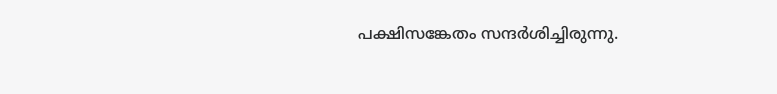പക്ഷിസങ്കേതം സന്ദർശിച്ചിരുന്നു.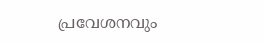പ്രവേശനവും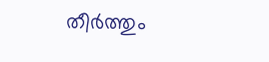തീര്‍ത്തും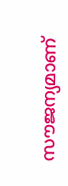സൗജന്യമാണ്